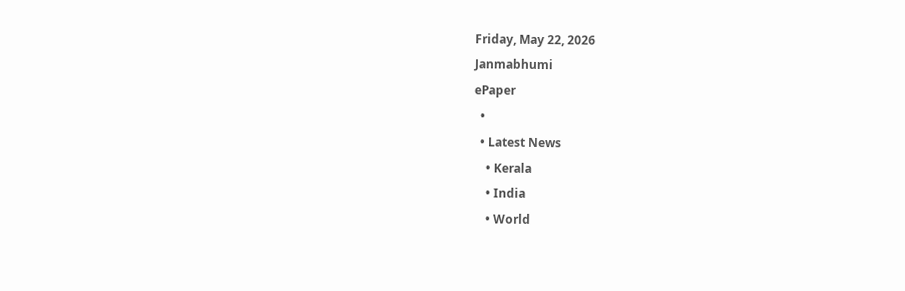Friday, May 22, 2026
Janmabhumi
ePaper
  •
  • Latest News
    • Kerala
    • India
    • World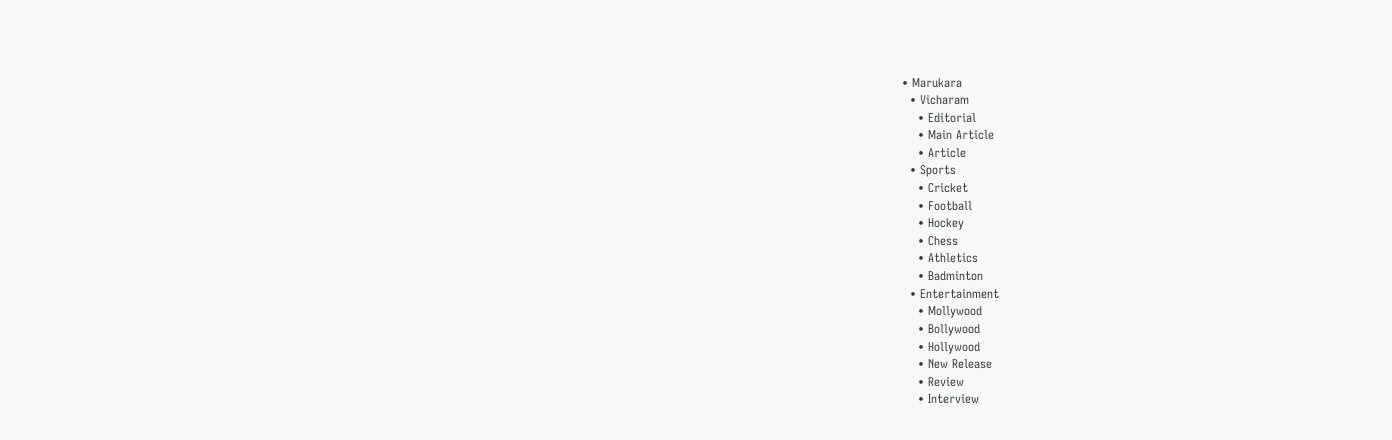• Marukara
  • Vicharam
    • Editorial
    • Main Article
    • Article
  • Sports
    • Cricket
    • Football
    • Hockey
    • Chess
    • Athletics
    • Badminton
  • Entertainment
    • Mollywood
    • Bollywood
    • Hollywood
    • New Release
    • Review
    • Interview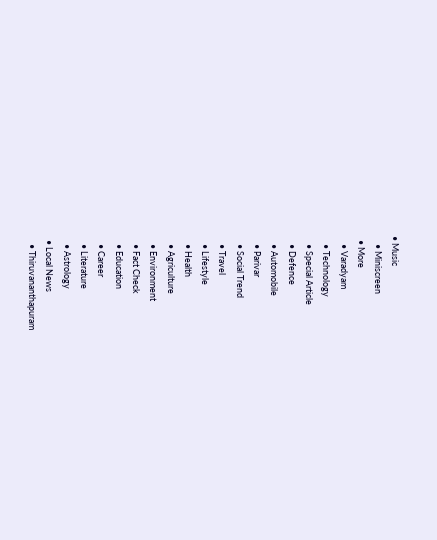• Music
    • Miniscreen
  • More
    • Varadyam
    • Technology
    • Special Article
    • Defence
    • Automobile
    • Parivar
    • Social Trend
    • Travel
    • Lifestyle
    • Health
    • Agriculture
    • Environment
    • Fact Check
    • Education
    • Career
    • Literature
    • Astrology
  • Local News
    • Thiruvananthapuram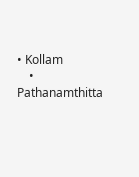• Kollam
    • Pathanamthitta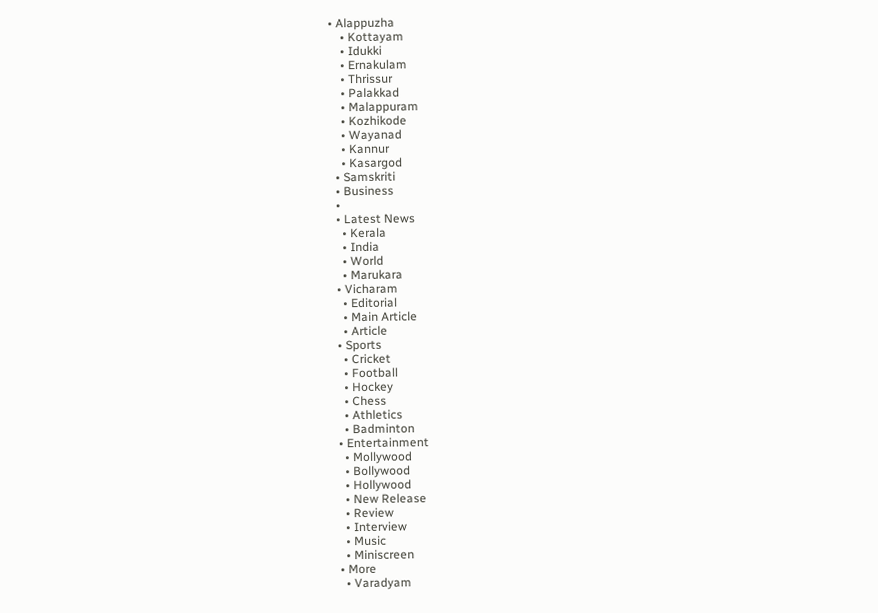• Alappuzha
    • Kottayam
    • Idukki
    • Ernakulam
    • Thrissur
    • Palakkad
    • Malappuram
    • Kozhikode
    • Wayanad
    • Kannur
    • Kasargod
  • Samskriti
  • Business
  •
  • Latest News
    • Kerala
    • India
    • World
    • Marukara
  • Vicharam
    • Editorial
    • Main Article
    • Article
  • Sports
    • Cricket
    • Football
    • Hockey
    • Chess
    • Athletics
    • Badminton
  • Entertainment
    • Mollywood
    • Bollywood
    • Hollywood
    • New Release
    • Review
    • Interview
    • Music
    • Miniscreen
  • More
    • Varadyam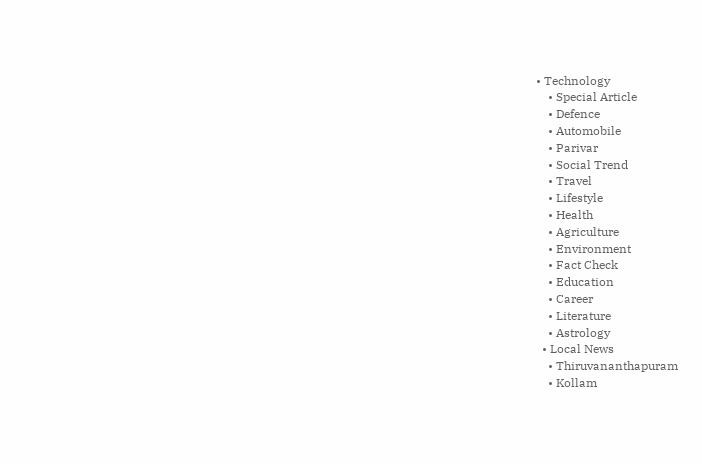• Technology
    • Special Article
    • Defence
    • Automobile
    • Parivar
    • Social Trend
    • Travel
    • Lifestyle
    • Health
    • Agriculture
    • Environment
    • Fact Check
    • Education
    • Career
    • Literature
    • Astrology
  • Local News
    • Thiruvananthapuram
    • Kollam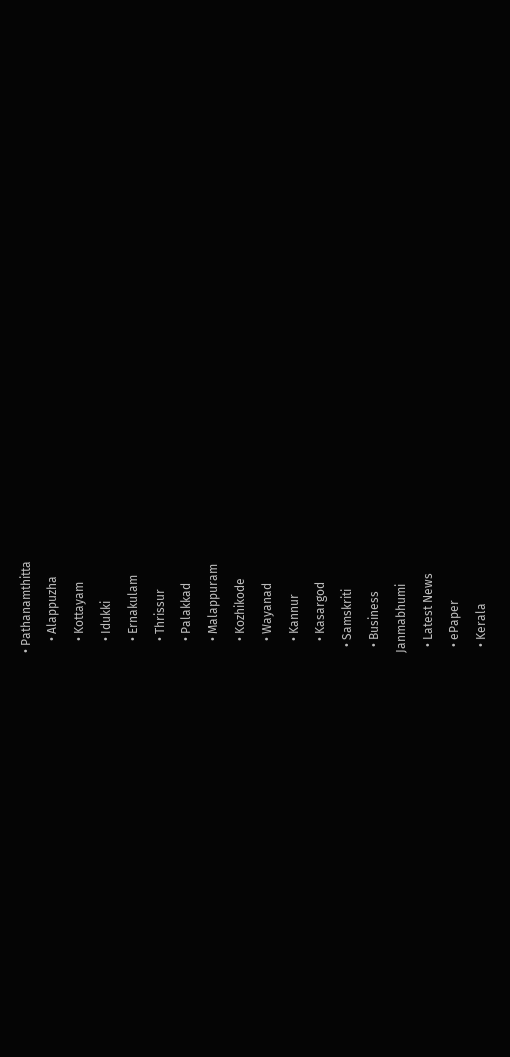• Pathanamthitta
    • Alappuzha
    • Kottayam
    • Idukki
    • Ernakulam
    • Thrissur
    • Palakkad
    • Malappuram
    • Kozhikode
    • Wayanad
    • Kannur
    • Kasargod
  • Samskriti
  • Business
Janmabhumi
  • Latest News
  • ePaper
  • Kerala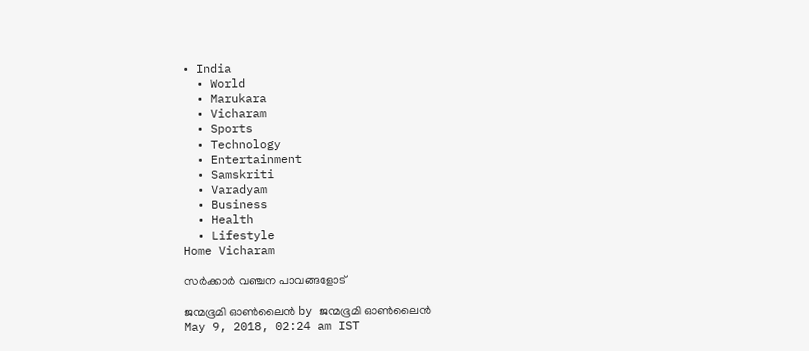• India
  • World
  • Marukara
  • Vicharam
  • Sports
  • Technology
  • Entertainment
  • Samskriti
  • Varadyam
  • Business
  • Health
  • Lifestyle
Home Vicharam

സര്‍ക്കാര്‍ വഞ്ചന പാവങ്ങളോട്

ജന്മഭൂമി ഓണ്‍ലൈന്‍ by ജന്മഭൂമി ഓണ്‍ലൈന്‍
May 9, 2018, 02:24 am IST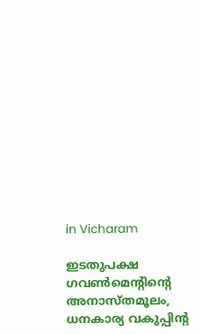in Vicharam

ഇടതുപക്ഷ ഗവണ്‍മെന്റിന്റെ അനാസ്തമൂലം, ധനകാര്യ വകുപ്പിന്റ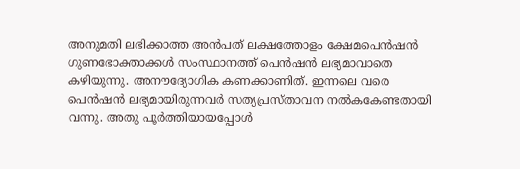അനുമതി ലഭിക്കാത്ത അന്‍പത് ലക്ഷത്തോളം ക്ഷേമപെന്‍ഷന്‍ ഗുണഭോക്താക്കള്‍ സംസ്ഥാനത്ത് പെന്‍ഷന്‍ ലഭ്യമാവാതെ കഴിയുന്നു. അനൗദ്യോഗിക കണക്കാണിത്. ഇന്നലെ വരെ പെന്‍ഷന്‍ ലഭ്യമായിരുന്നവര്‍ സത്യപ്രസ്താവന നല്‍കകേണ്ടതായി വന്നു. അതു പൂര്‍ത്തിയായപ്പോള്‍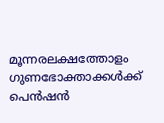മൂന്നരലക്ഷത്തോളം ഗുണഭോക്താക്കള്‍ക്ക് പെന്‍ഷന്‍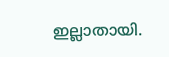ഇല്ലാതായി.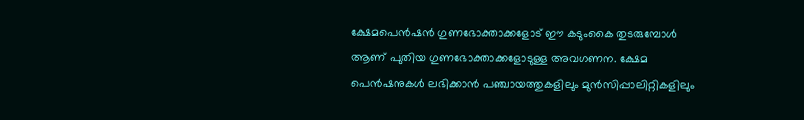ക്ഷേമപെന്‍ഷന്‍ ഗുണഭോക്താക്കളോട് ഈ കടുംകൈ തുടരുമ്പോള്‍ ആണ് പുതിയ ഗുണഭോക്താക്കളോടുള്ള അവഗണന. ക്ഷേമ പെന്‍ഷനുകള്‍ ലഭിക്കാന്‍ പഞ്ചായത്തുകളിലും മുന്‍സിപ്പാലിറ്റികളിലും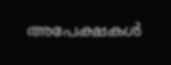അപേക്ഷകള്‍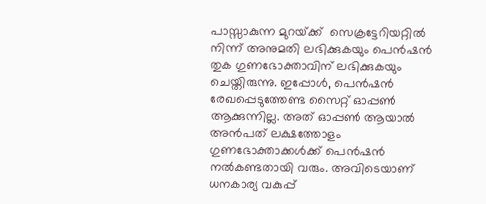പാസ്സാകുന്ന മുറയ്‌ക്ക്  സെക്രട്ടേറിയറ്റില്‍ നിന്ന് അനുമതി ലഭിക്കുകയും പെന്‍ഷന്‍ തുക ഗുണഭോക്താവിന് ലഭിക്കുകയും ചെയ്തിരുന്നു. ഇപ്പോള്‍, പെന്‍ഷന്‍ രേഖപ്പെടുത്തേണ്ട സൈറ്റ് ഓപ്പണ്‍ ആക്കുന്നില്ല. അത് ഓപ്പണ്‍ ആയാല്‍ അന്‍പത് ലക്ഷത്തോളം ഗുണഭോക്താക്കള്‍ക്ക് പെന്‍ഷന്‍ നല്‍കണ്ടതായി വരും. അവിടെയാണ് ധനകാര്യ വകുപ്പ്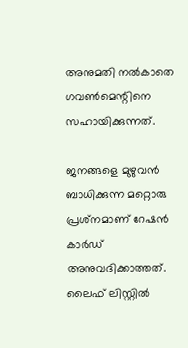അനുമതി നല്‍കാതെ ഗവണ്‍മെന്റിനെ സഹായിക്കുന്നത്.

ജനങ്ങളെ മുഴുവന്‍ ബാധിക്കുന്ന മറ്റൊരു പ്രശ്‌നമാണ് റേഷന്‍ കാര്‍ഡ് അനുവദിക്കാത്തത്. ലൈഫ് ലിസ്റ്റില്‍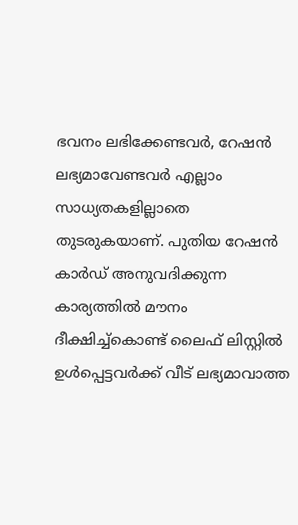ഭവനം ലഭിക്കേണ്ടവര്‍, റേഷന്‍ ലഭ്യമാവേണ്ടവര്‍ എല്ലാം സാധ്യതകളില്ലാതെ തുടരുകയാണ്. പുതിയ റേഷന്‍ കാര്‍ഡ് അനുവദിക്കുന്ന കാര്യത്തില്‍ മൗനം ദീക്ഷിച്ച്‌കൊണ്ട് ലൈഫ് ലിസ്റ്റില്‍ ഉള്‍പ്പെട്ടവര്‍ക്ക് വീട് ലഭ്യമാവാത്ത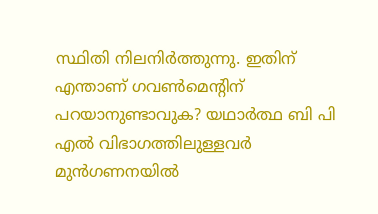സ്ഥിതി നിലനിര്‍ത്തുന്നു. ഇതിന് എന്താണ് ഗവണ്‍മെന്റിന് പറയാനുണ്ടാവുക? യഥാര്‍ത്ഥ ബി പി എല്‍ വിഭാഗത്തിലുള്ളവര്‍  മുന്‍ഗണനയില്‍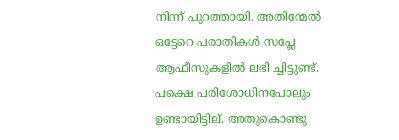നിന്ന് പുറത്തായി. അതിന്മേല്‍ ഒട്ടേറെ പരാതികള്‍ സപ്ലേ ആഫീസുകളില്‍ ലഭി ച്ചിട്ടുണ്ട്. പക്ഷെ പരിശോധിനപോലും ഉണ്ടായിട്ടില്. അതുകൊണ്ടു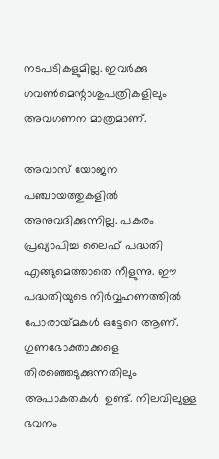നടപടികളുമില്ല. ഇവര്‍ക്കു ഗവണ്‍മെന്റാശുപത്രികളിലും അവഗണന മാത്രമാണ്.

അവാസ് യോജന പഞ്ചായത്തുകളില്‍ അനുവദിക്കുന്നില്ല. പകരം പ്രഖ്യാപിച്ച ലൈഫ് പദ്ധതി എങ്ങുമെത്താതെ നീളുന്നു. ഈ പദ്ധതിയുടെ നിര്‍വ്വഹണത്തില്‍ പോരായ്‌മകള്‍ ഒട്ടേറെ ആണ്. ഗുണഭോക്താക്കളെ തിരഞ്ഞെടുക്കുന്നതിലും അപാകതകള്‍  ഉണ്ട്. നിലവിലുള്ള ഭവനം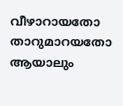വീഴാറായതോ താറുമാറയതോ ആയാലും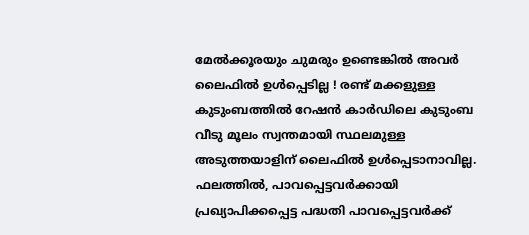മേല്‍ക്കൂരയും ചുമരും ഉണ്ടെങ്കില്‍ അവര്‍ ലൈഫില്‍ ഉള്‍പ്പെടില്ല ! രണ്ട് മക്കളുള്ള കുടുംബത്തില്‍ റേഷന്‍ കാര്‍ഡിലെ കുടുംബ വീടു മൂലം സ്വന്തമായി സ്ഥലമുള്ള അടുത്തയാളിന് ലൈഫില്‍ ഉള്‍പ്പെടാനാവില്ല. ഫലത്തില്‍, പാവപ്പെട്ടവര്‍ക്കായി പ്രഖ്യാപിക്കപ്പെട്ട പദ്ധതി പാവപ്പെട്ടവര്‍ക്ക്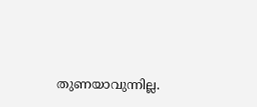തുണയാവുന്നില്ല.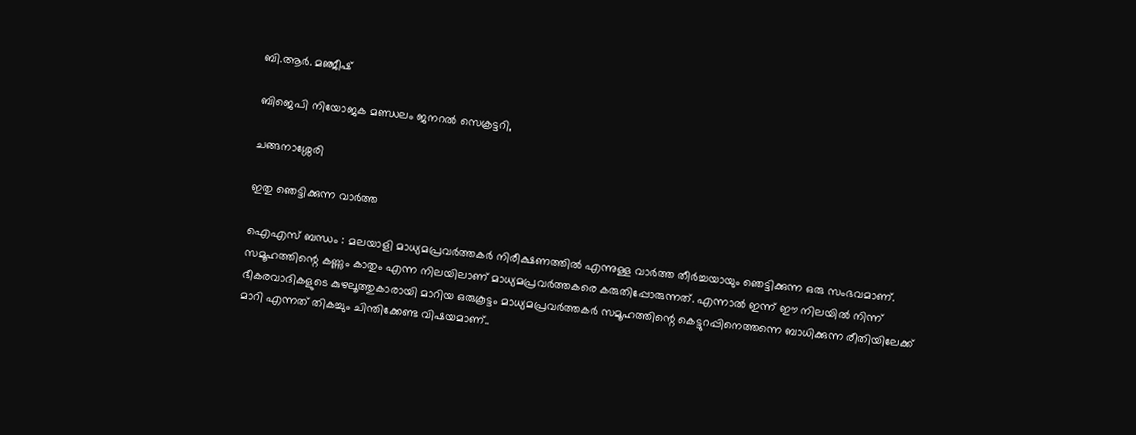ബി.ആര്‍. മഞ്ജീഷ്

ബിജെപി നിയോജക മണ്ഡലം ജനറല്‍ സെക്രട്ടറി,

ചങ്ങനാശ്ശേരി

ഇതു ഞെട്ടിക്കുന്ന വാര്‍ത്ത

ഐഎസ് ബന്ധം : മലയാളി മാധ്യമപ്രവര്‍ത്തകര്‍ നിരീക്ഷണത്തില്‍ എന്നുള്ള വാര്‍ത്ത തീര്‍ച്ചയായും ഞെട്ടിക്കുന്ന ഒരു സംഭവമാണ്. സമൂഹത്തിന്റെ കണ്ണും കാതും എന്ന നിലയിലാണ് മാധ്യമപ്രവര്‍ത്തകരെ കരുതിപ്പോരുന്നത്. എന്നാല്‍ ഇന്ന് ഈ നിലയില്‍ നിന്ന് ഭീകരവാദികളുടെ കുഴലൂത്തുകാരായി മാറിയ ഒരുകൂട്ടം മാധ്യമപ്രവര്‍ത്തകര്‍ സമൂഹത്തിന്റെ കെട്ടുറപ്പിനെത്തന്നെ ബാധിക്കുന്ന രീതിയിലേക്ക് മാറി എന്നത് തികച്ചും ചിന്തിക്കേണ്ട വിഷയമാണ്..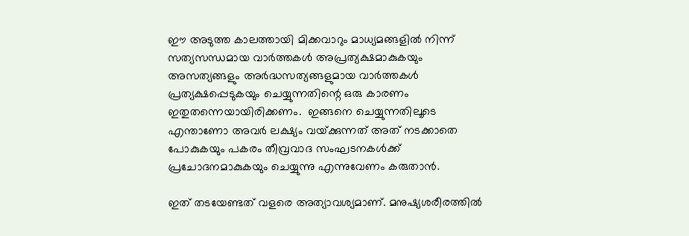ഈ അടുത്ത കാലത്തായി മിക്കവാറും മാധ്യമങ്ങളില്‍ നിന്ന് സത്യസന്ധമായ വാര്‍ത്തകള്‍ അപ്രത്യക്ഷമാകുകയും അസത്യങ്ങളും അര്‍ദ്ധസത്യങ്ങളുമായ വാര്‍ത്തകള്‍ പ്രത്യക്ഷപ്പെടുകയും ചെയ്യുന്നതിന്റെ ഒരു കാരണം ഇതുതന്നെയായിരിക്കണം.  ഇങ്ങനെ ചെയ്യുന്നതിലൂടെ എന്താണോ അവര്‍ ലക്ഷ്യം വയ്‌ക്കുന്നത് അത് നടക്കാതെ പോകുകയും പകരം തീവ്രവാദ സംഘടനകള്‍ക്ക് പ്രചോദനമാകുകയും ചെയ്യുന്നു എന്നുവേണം കരുതാന്‍.

ഇത് തടയേണ്ടത് വളരെ അത്യാവശ്യമാണ്. മനുഷ്യശരീരത്തില്‍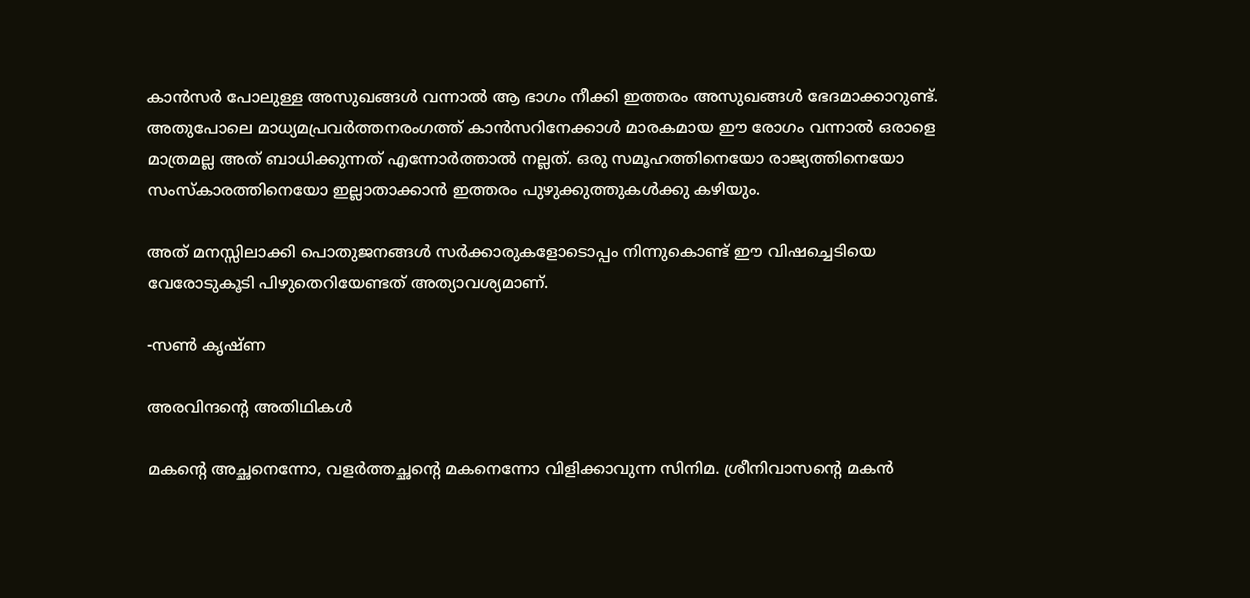കാന്‍സര്‍ പോലുള്ള അസുഖങ്ങള്‍ വന്നാല്‍ ആ ഭാഗം നീക്കി ഇത്തരം അസുഖങ്ങള്‍ ഭേദമാക്കാറുണ്ട്. അതുപോലെ മാധ്യമപ്രവര്‍ത്തനരംഗത്ത് കാന്‍സറിനേക്കാള്‍ മാരകമായ ഈ രോഗം വന്നാല്‍ ഒരാളെ മാത്രമല്ല അത് ബാധിക്കുന്നത് എന്നോര്‍ത്താല്‍ നല്ലത്. ഒരു സമൂഹത്തിനെയോ രാജ്യത്തിനെയോ സംസ്‌കാരത്തിനെയോ ഇല്ലാതാക്കാന്‍ ഇത്തരം പുഴുക്കുത്തുകള്‍ക്കു കഴിയും.

അത് മനസ്സിലാക്കി പൊതുജനങ്ങള്‍ സര്‍ക്കാരുകളോടൊപ്പം നിന്നുകൊണ്ട് ഈ വിഷച്ചെടിയെ വേരോടുകൂടി പിഴുതെറിയേണ്ടത് അത്യാവശ്യമാണ്.

-സണ്‍ കൃഷ്ണ

അരവിന്ദന്റെ അതിഥികള്‍

മകന്റെ അച്ഛനെന്നോ, വളര്‍ത്തച്ഛന്റെ മകനെന്നോ വിളിക്കാവുന്ന സിനിമ. ശ്രീനിവാസന്റെ മകന്‍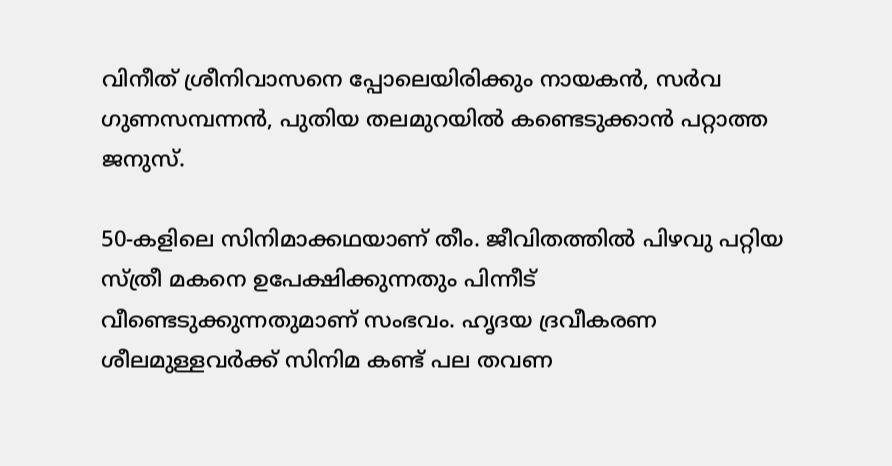വിനീത് ശ്രീനിവാസനെ പ്പോലെയിരിക്കും നായകന്‍, സര്‍വ ഗുണസമ്പന്നന്‍, പുതിയ തലമുറയില്‍ കണ്ടെടുക്കാന്‍ പറ്റാത്ത ജനുസ്.

50-കളിലെ സിനിമാക്കഥയാണ് തീം. ജീവിതത്തില്‍ പിഴവു പറ്റിയ സ്ത്രീ മകനെ ഉപേക്ഷിക്കുന്നതും പിന്നീട് വീണ്ടെടുക്കുന്നതുമാണ് സംഭവം. ഹൃദയ ദ്രവീകരണ ശീലമുള്ളവര്‍ക്ക് സിനിമ കണ്ട് പല തവണ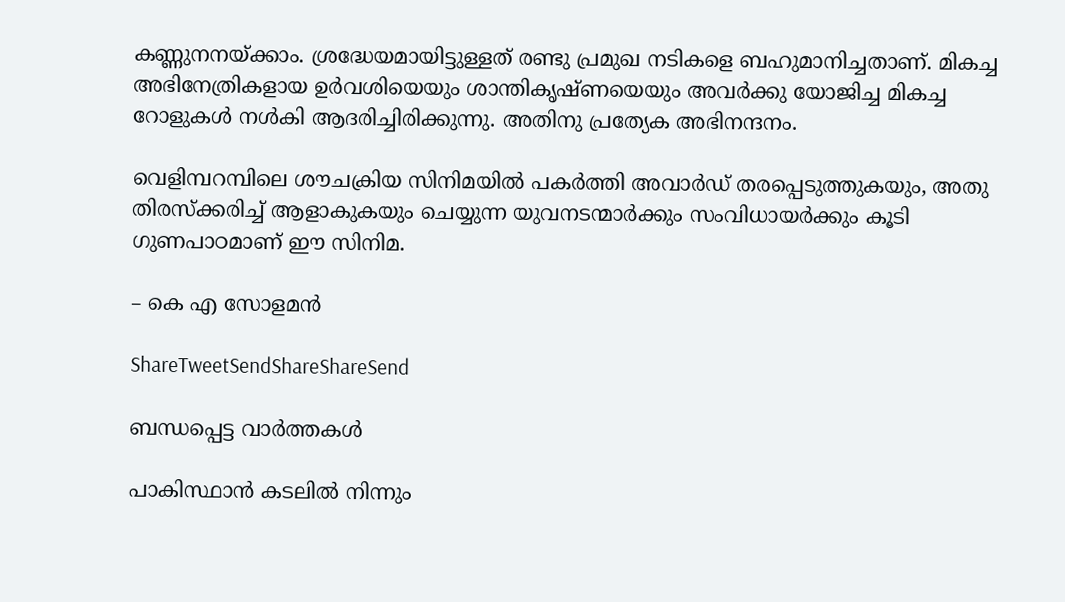കണ്ണുനനയ്‌ക്കാം. ശ്രദ്ധേയമായിട്ടുള്ളത് രണ്ടു പ്രമുഖ നടികളെ ബഹുമാനിച്ചതാണ്. മികച്ച അഭിനേത്രികളായ ഉര്‍വശിയെയും ശാന്തികൃഷ്ണയെയും അവര്‍ക്കു യോജിച്ച മികച്ച റോളുകള്‍ നള്‍കി ആദരിച്ചിരിക്കുന്നു. അതിനു പ്രത്യേക അഭിനന്ദനം.

വെളിമ്പറമ്പിലെ ശൗചക്രിയ സിനിമയില്‍ പകര്‍ത്തി അവാര്‍ഡ് തരപ്പെടുത്തുകയും, അതു തിരസ്‌ക്കരിച്ച് ആളാകുകയും ചെയ്യുന്ന യുവനടന്മാര്‍ക്കും സംവിധായര്‍ക്കും കൂടി ഗുണപാഠമാണ് ഈ സിനിമ.

– കെ എ സോളമന്‍

ShareTweetSendShareShareSend

ബന്ധപ്പെട്ട വാര്‍ത്തകള്‍

പാകിസ്ഥാന്‍ കടലില്‍ നിന്നും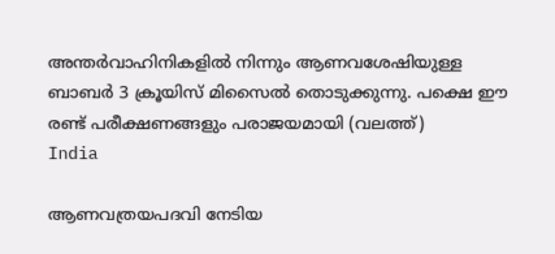അന്തര്‍വാഹിനികളില്‍ നിന്നും ആണവശേഷിയുള്ള ബാബര്‍ 3 ക്രൂയിസ് മിസൈല്‍ തൊടുക്കുന്നു. പക്ഷെ ഈ രണ്ട് പരീക്ഷണങ്ങളും പരാജയമായി (വലത്ത്)
India

ആണവത്രയപദവി നേടിയ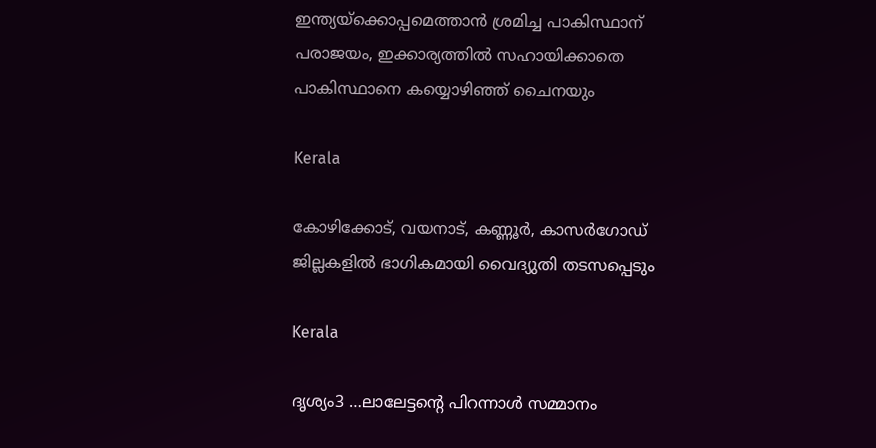ഇന്ത്യയ്‌ക്കൊപ്പമെത്താന്‍ ശ്രമിച്ച പാകിസ്ഥാന് പരാജയം, ഇക്കാര്യത്തില്‍ സഹായിക്കാതെ പാകിസ്ഥാനെ കയ്യൊഴിഞ്ഞ് ചൈനയും

Kerala

കോഴിക്കോട്, വയനാട്, കണ്ണൂര്‍, കാസര്‍ഗോഡ് ജില്ലകളില്‍ ഭാഗികമായി വൈദ്യുതി തടസപ്പെടും

Kerala

ദൃശ്യം3 …ലാലേട്ടന്റെ പിറന്നാള്‍ സമ്മാനം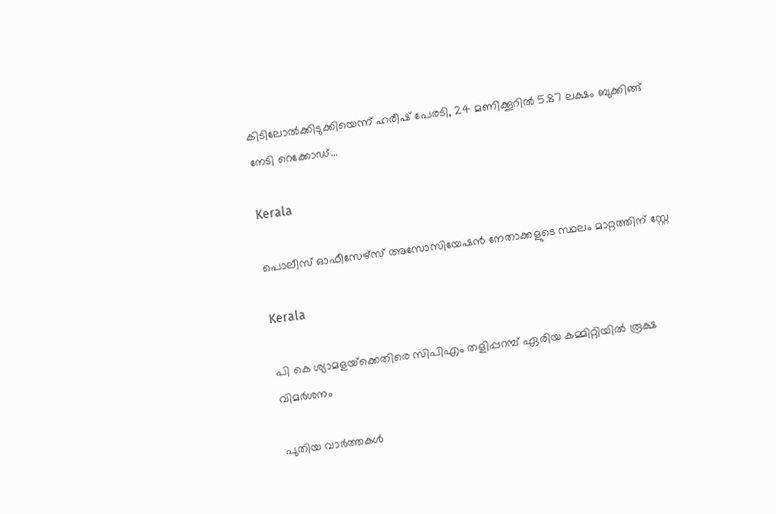കിടിലോല്‍ക്കിടുക്കിയെന്ന് ഹരീഷ് പേരടി, 24 മണിക്കൂറില്‍ 5.87 ലക്ഷം ബുക്കിങ്ങ് നേടി റെക്കോഡ്…

Kerala

പൊലീസ് ഓഫീസേഴ്‌സ് അസോസിയേഷന്‍ നേതാക്കളുടെ സ്ഥലം മാറ്റത്തിന് സ്റ്റേ

Kerala

പി കെ ശ്യാമളയ്‌ക്കെതിരെ സിപിഎം തളിപ്പറമ്പ് ഏരിയ കമ്മിറ്റിയില്‍ രൂക്ഷ വിമര്‍ശനം

പുതിയ വാര്‍ത്തകള്‍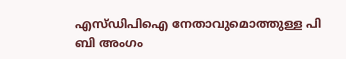എസ്ഡിപിഐ നേതാവുമൊത്തുള്ള പി ബി അംഗം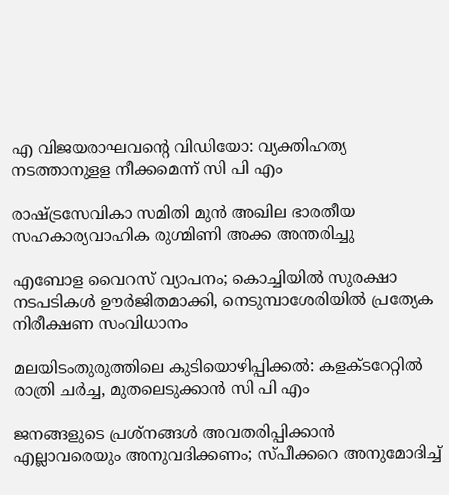എ വിജയരാഘവന്റെ വിഡിയോ: വ്യക്തിഹത്യ നടത്താനുളള നീക്കമെന്ന് സി പി എം

രാഷ്‌ട്രസേവികാ സമിതി മുന്‍ അഖില ഭാരതീയ സഹകാര്യവാഹിക രുഗ്മിണി അക്ക അന്തരിച്ചു

എബോള വൈറസ് വ്യാപനം; കൊച്ചിയിൽ സുരക്ഷാ നടപടികൾ ഊർജിതമാക്കി, നെടുമ്പാശേരിയിൽ പ്രത്യേക നിരീക്ഷണ സംവിധാനം

മലയിടംതുരുത്തിലെ കുടിയൊഴിപ്പിക്കല്‍: കളക്ടറേറ്റില്‍ രാത്രി ചര്‍ച്ച, മുതലെടുക്കാന്‍ സി പി എം

ജനങ്ങളുടെ പ്രശ്നങ്ങൾ അവതരിപ്പിക്കാൻ എല്ലാവരെയും അനുവദിക്കണം; സ്പീക്കറെ അനുമോദിച്ച്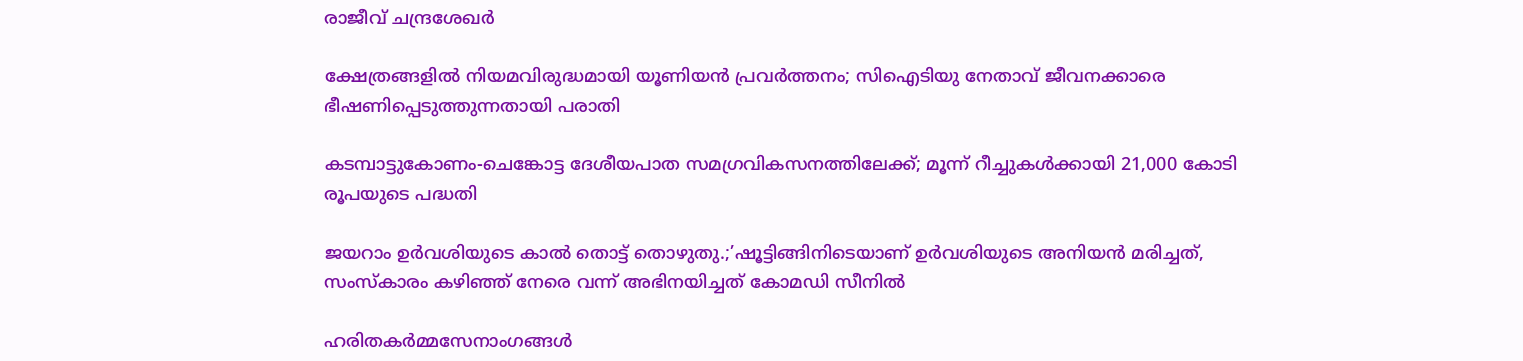രാജീവ് ചന്ദ്രശേഖർ

ക്ഷേത്രങ്ങളില്‍ നിയമവിരുദ്ധമായി യൂണിയന്‍ പ്രവര്‍ത്തനം; സിഐടിയു നേതാവ് ജീവനക്കാരെ ഭീഷണിപ്പെടുത്തുന്നതായി പരാതി

കടമ്പാട്ടുകോണം-ചെങ്കോട്ട ദേശീയപാത സമഗ്രവികസനത്തിലേക്ക്; മൂന്ന് റീച്ചുകള്‍ക്കായി 21,000 കോടി രൂപയുടെ പദ്ധതി

ജയറാം ഉര്‍വശിയുടെ കാല്‍ തൊട്ട് തൊഴുതു.;’ഷൂട്ടിങ്ങിനിടെയാണ് ഉർവശിയുടെ അനിയൻ മരിച്ചത്, സംസ്കാരം കഴിഞ്ഞ് നേരെ വന്ന് അഭിനയിച്ചത് കോമഡി സീനിൽ

ഹരിതകര്‍മ്മസേനാംഗങ്ങള്‍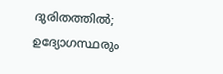ദുരിതത്തില്‍; ഉദ്യോഗസ്ഥരും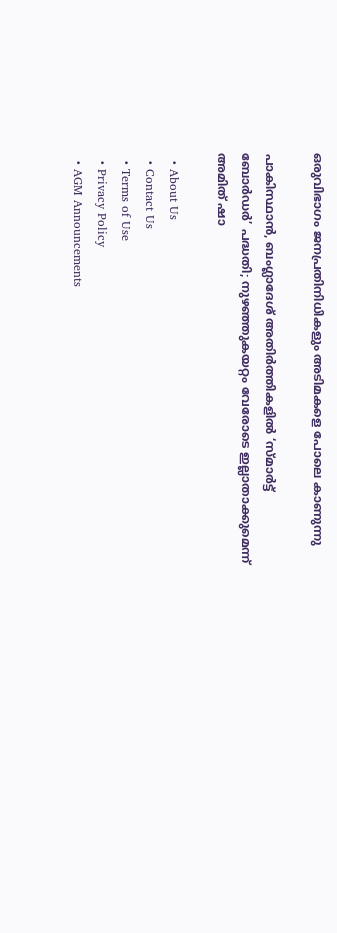ഒരുവിഭാഗം ജനപ്രതിനിധികളും അടിമകളെ പോലെ കാണുന്നു

പാകിസ്ഥാൻ, ബംഗ്ലാദേശ് അതിർത്തികളിൽ ‘സ്മാർട്ട് ബോർഡർ’ പദ്ധതി; നുഴഞ്ഞുകയറ്റം വേരോടെ ഇല്ലാതാക്കുമെന്ന് അമിത് ഷാ

  • About Us
  • Contact Us
  • Terms of Use
  • Privacy Policy
  • AGM Announcements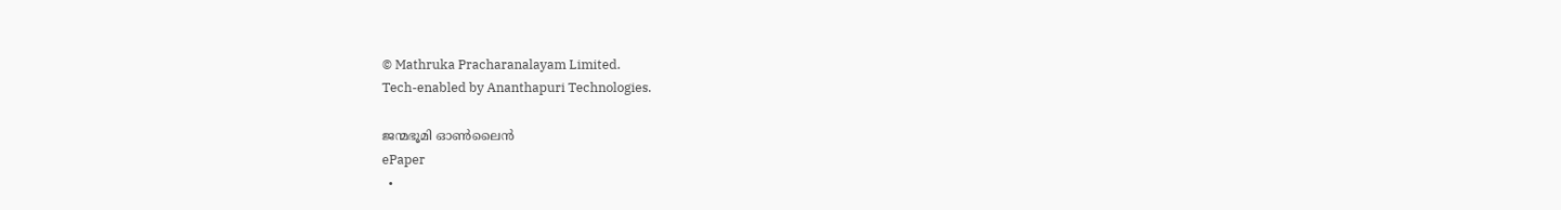© Mathruka Pracharanalayam Limited.
Tech-enabled by Ananthapuri Technologies.

ജന്മഭൂമി ഓണ്‍ലൈന്‍
ePaper
  •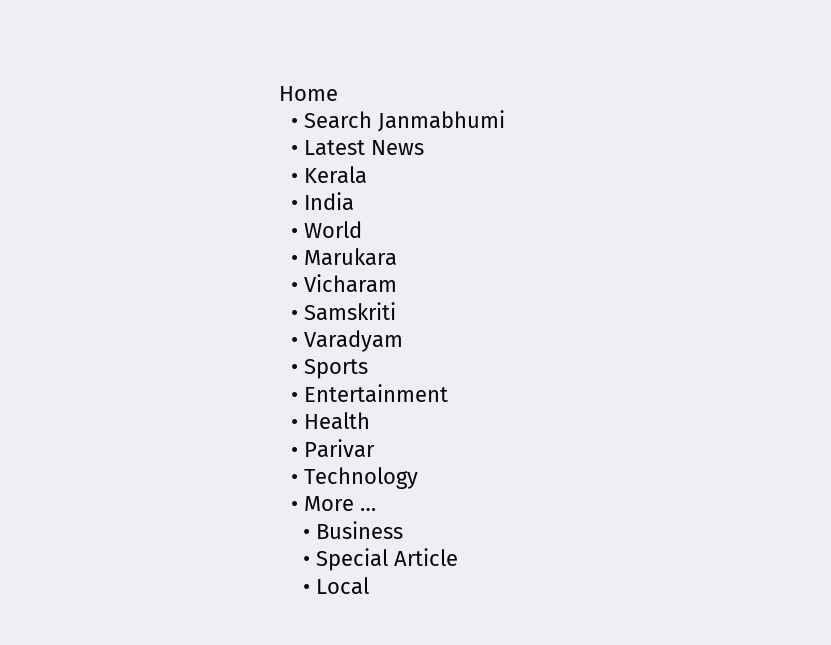Home
  • Search Janmabhumi
  • Latest News
  • Kerala
  • India
  • World
  • Marukara
  • Vicharam
  • Samskriti
  • Varadyam
  • Sports
  • Entertainment
  • Health
  • Parivar
  • Technology
  • More …
    • Business
    • Special Article
    • Local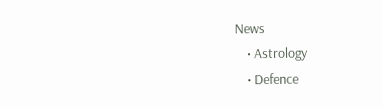News
    • Astrology
    • Defence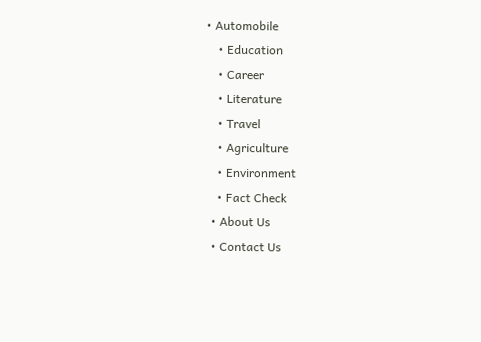• Automobile
    • Education
    • Career
    • Literature
    • Travel
    • Agriculture
    • Environment
    • Fact Check
  • About Us
  • Contact Us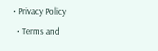• Privacy Policy
  • Terms and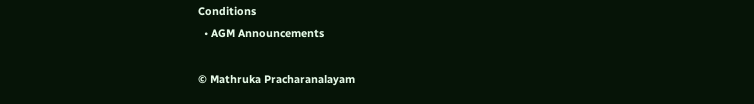Conditions
  • AGM Announcements

© Mathruka Pracharanalayam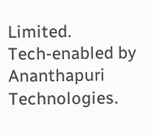Limited.
Tech-enabled by Ananthapuri Technologies.